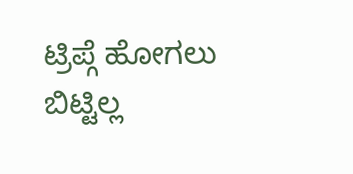ಟ್ರಿಪ್ಗೆ ಹೋಗಲು ಬಿಟ್ಟಿಲ್ಲ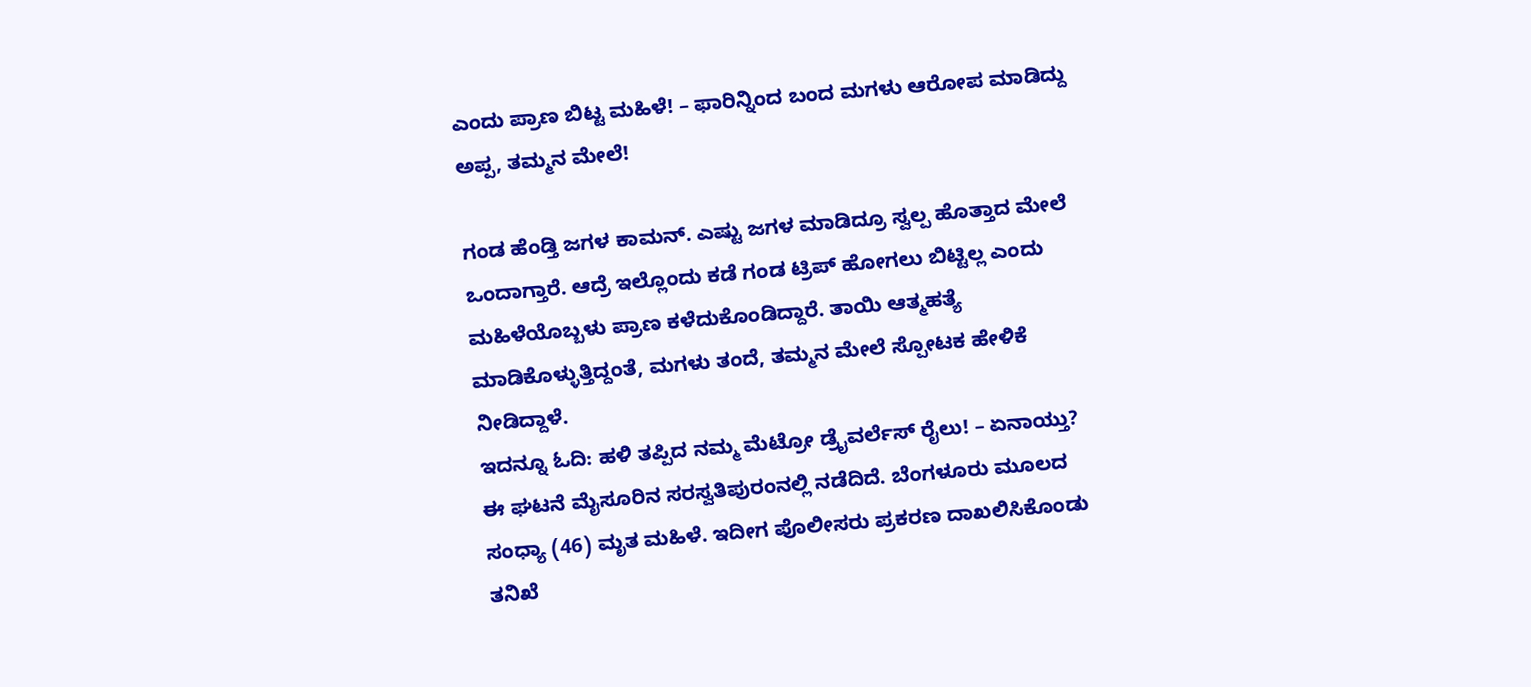ಎಂದು ಪ್ರಾಣ ಬಿಟ್ಟ ಮಹಿಳೆ! – ಫಾರಿನ್ನಿಂದ ಬಂದ ಮಗಳು ಆರೋಪ ಮಾಡಿದ್ದು ಅಪ್ಪ, ತಮ್ಮನ ಮೇಲೆ!

ಗಂಡ ಹೆಂಡ್ತಿ ಜಗಳ ಕಾಮನ್. ಎಷ್ಟು ಜಗಳ ಮಾಡಿದ್ರೂ ಸ್ವಲ್ಪ ಹೊತ್ತಾದ ಮೇಲೆ ಒಂದಾಗ್ತಾರೆ. ಆದ್ರೆ ಇಲ್ಲೊಂದು ಕಡೆ ಗಂಡ ಟ್ರಿಪ್ ಹೋಗಲು ಬಿಟ್ಟಿಲ್ಲ ಎಂದು ಮಹಿಳೆಯೊಬ್ಬಳು ಪ್ರಾಣ ಕಳೆದುಕೊಂಡಿದ್ದಾರೆ. ತಾಯಿ ಆತ್ಮಹತ್ಯೆ ಮಾಡಿಕೊಳ್ಳುತ್ತಿದ್ದಂತೆ, ಮಗಳು ತಂದೆ, ತಮ್ಮನ ಮೇಲೆ ಸ್ಪೋಟಕ ಹೇಳಿಕೆ ನೀಡಿದ್ದಾಳೆ.
ಇದನ್ನೂ ಓದಿ: ಹಳಿ ತಪ್ಪಿದ ನಮ್ಮ ಮೆಟ್ರೋ ಡ್ರೈವರ್ಲೆಸ್ ರೈಲು! – ಏನಾಯ್ತು?
ಈ ಘಟನೆ ಮೈಸೂರಿನ ಸರಸ್ವತಿಪುರಂನಲ್ಲಿ ನಡೆದಿದೆ. ಬೆಂಗಳೂರು ಮೂಲದ ಸಂಧ್ಯಾ (46) ಮೃತ ಮಹಿಳೆ. ಇದೀಗ ಪೊಲೀಸರು ಪ್ರಕರಣ ದಾಖಲಿಸಿಕೊಂಡು ತನಿಖೆ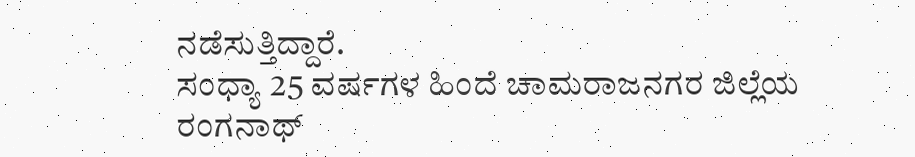ನಡೆಸುತ್ತಿದ್ದಾರೆ.
ಸಂಧ್ಯಾ 25 ವರ್ಷಗಳ ಹಿಂದೆ ಚಾಮರಾಜನಗರ ಜಿಲ್ಲೆಯ ರಂಗನಾಥ್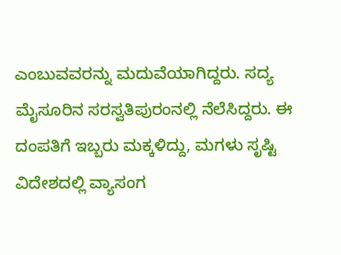ಎಂಬುವವರನ್ನು ಮದುವೆಯಾಗಿದ್ದರು. ಸದ್ಯ ಮೈಸೂರಿನ ಸರಸ್ವತಿಪುರಂನಲ್ಲಿ ನೆಲೆಸಿದ್ದರು. ಈ ದಂಪತಿಗೆ ಇಬ್ಬರು ಮಕ್ಕಳಿದ್ದು, ಮಗಳು ಸೃಷ್ಟಿ ವಿದೇಶದಲ್ಲಿ ವ್ಯಾಸಂಗ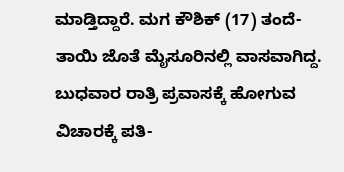ಮಾಡ್ತಿದ್ದಾರೆ. ಮಗ ಕೌಶಿಕ್ (17) ತಂದೆ-ತಾಯಿ ಜೊತೆ ಮೈಸೂರಿನಲ್ಲಿ ವಾಸವಾಗಿದ್ದ. ಬುಧವಾರ ರಾತ್ರಿ ಪ್ರವಾಸಕ್ಕೆ ಹೋಗುವ ವಿಚಾರಕ್ಕೆ ಪತಿ-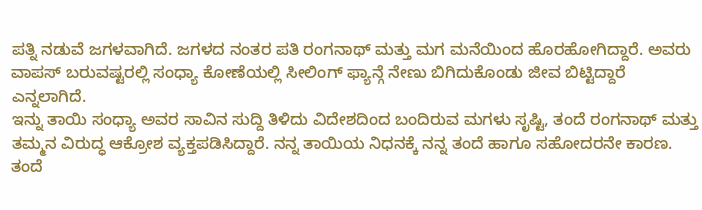ಪತ್ನಿ ನಡುವೆ ಜಗಳವಾಗಿದೆ. ಜಗಳದ ನಂತರ ಪತಿ ರಂಗನಾಥ್ ಮತ್ತು ಮಗ ಮನೆಯಿಂದ ಹೊರಹೋಗಿದ್ದಾರೆ. ಅವರು ವಾಪಸ್ ಬರುವಷ್ಟರಲ್ಲಿ ಸಂಧ್ಯಾ ಕೋಣೆಯಲ್ಲಿ ಸೀಲಿಂಗ್ ಫ್ಯಾನ್ಗೆ ನೇಣು ಬಿಗಿದುಕೊಂಡು ಜೀವ ಬಿಟ್ಟಿದ್ದಾರೆ ಎನ್ನಲಾಗಿದೆ.
ಇನ್ನು ತಾಯಿ ಸಂಧ್ಯಾ ಅವರ ಸಾವಿನ ಸುದ್ದಿ ತಿಳಿದು ವಿದೇಶದಿಂದ ಬಂದಿರುವ ಮಗಳು ಸೃಷ್ಟಿ, ತಂದೆ ರಂಗನಾಥ್ ಮತ್ತು ತಮ್ಮನ ವಿರುದ್ಧ ಆಕ್ರೋಶ ವ್ಯಕ್ತಪಡಿಸಿದ್ದಾರೆ. ನನ್ನ ತಾಯಿಯ ನಿಧನಕ್ಕೆ ನನ್ನ ತಂದೆ ಹಾಗೂ ಸಹೋದರನೇ ಕಾರಣ. ತಂದೆ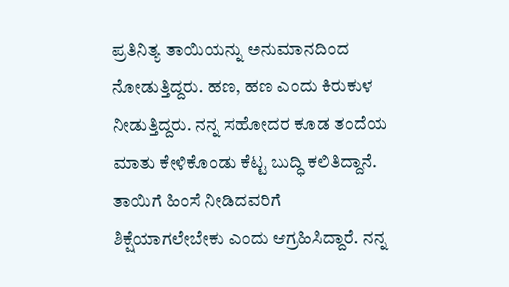ಪ್ರತಿನಿತ್ಯ ತಾಯಿಯನ್ನು ಅನುಮಾನದಿಂದ ನೋಡುತ್ತಿದ್ದರು. ಹಣ, ಹಣ ಎಂದು ಕಿರುಕುಳ ನೀಡುತ್ತಿದ್ದರು. ನನ್ನ ಸಹೋದರ ಕೂಡ ತಂದೆಯ ಮಾತು ಕೇಳಿಕೊಂಡು ಕೆಟ್ಟ ಬುದ್ಧಿ ಕಲಿತಿದ್ದಾನೆ. ತಾಯಿಗೆ ಹಿಂಸೆ ನೀಡಿದವರಿಗೆ ಶಿಕ್ಷೆಯಾಗಲೇಬೇಕು ಎಂದು ಆಗ್ರಹಿಸಿದ್ದಾರೆ. ನನ್ನ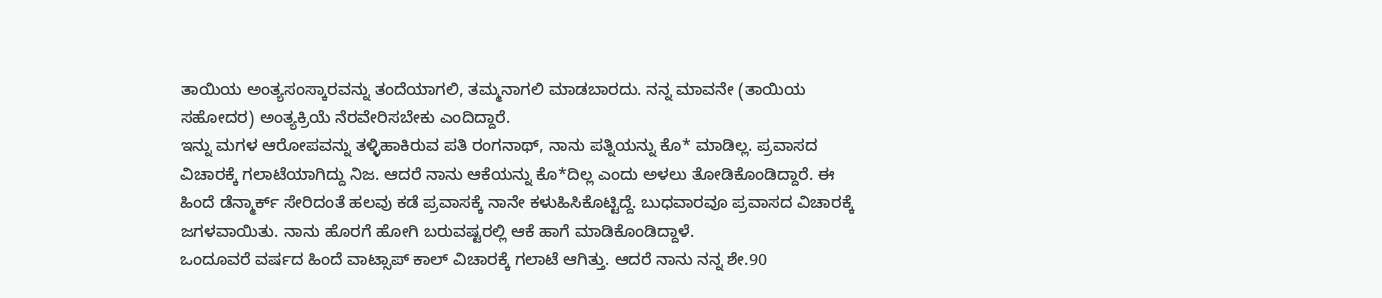ತಾಯಿಯ ಅಂತ್ಯಸಂಸ್ಕಾರವನ್ನು ತಂದೆಯಾಗಲಿ, ತಮ್ಮನಾಗಲಿ ಮಾಡಬಾರದು. ನನ್ನ ಮಾವನೇ (ತಾಯಿಯ ಸಹೋದರ) ಅಂತ್ಯಕ್ರಿಯೆ ನೆರವೇರಿಸಬೇಕು ಎಂದಿದ್ದಾರೆ.
ಇನ್ನು ಮಗಳ ಆರೋಪವನ್ನು ತಳ್ಳಿಹಾಕಿರುವ ಪತಿ ರಂಗನಾಥ್, ನಾನು ಪತ್ನಿಯನ್ನು ಕೊ* ಮಾಡಿಲ್ಲ. ಪ್ರವಾಸದ ವಿಚಾರಕ್ಕೆ ಗಲಾಟೆಯಾಗಿದ್ದು ನಿಜ. ಆದರೆ ನಾನು ಆಕೆಯನ್ನು ಕೊ*ದಿಲ್ಲ ಎಂದು ಅಳಲು ತೋಡಿಕೊಂಡಿದ್ದಾರೆ. ಈ ಹಿಂದೆ ಡೆನ್ಮಾರ್ಕ್ ಸೇರಿದಂತೆ ಹಲವು ಕಡೆ ಪ್ರವಾಸಕ್ಕೆ ನಾನೇ ಕಳುಹಿಸಿಕೊಟ್ಟಿದ್ದೆ. ಬುಧವಾರವೂ ಪ್ರವಾಸದ ವಿಚಾರಕ್ಕೆ ಜಗಳವಾಯಿತು. ನಾನು ಹೊರಗೆ ಹೋಗಿ ಬರುವಷ್ಟರಲ್ಲಿ ಆಕೆ ಹಾಗೆ ಮಾಡಿಕೊಂಡಿದ್ದಾಳೆ.
ಒಂದೂವರೆ ವರ್ಷದ ಹಿಂದೆ ವಾಟ್ಸಾಪ್ ಕಾಲ್ ವಿಚಾರಕ್ಕೆ ಗಲಾಟೆ ಆಗಿತ್ತು. ಆದರೆ ನಾನು ನನ್ನ ಶೇ.90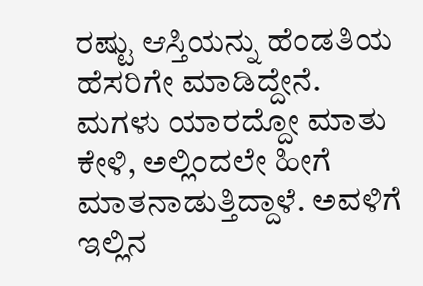ರಷ್ಟು ಆಸ್ತಿಯನ್ನು ಹೆಂಡತಿಯ ಹೆಸರಿಗೇ ಮಾಡಿದ್ದೇನೆ. ಮಗಳು ಯಾರದ್ದೋ ಮಾತು ಕೇಳಿ, ಅಲ್ಲಿಂದಲೇ ಹೀಗೆ ಮಾತನಾಡುತ್ತಿದ್ದಾಳೆ. ಅವಳಿಗೆ ಇಲ್ಲಿನ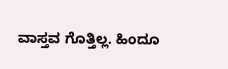ವಾಸ್ತವ ಗೊತ್ತಿಲ್ಲ. ಹಿಂದೂ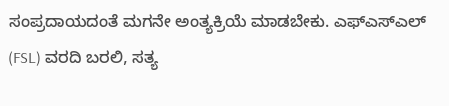ಸಂಪ್ರದಾಯದಂತೆ ಮಗನೇ ಅಂತ್ಯಕ್ರಿಯೆ ಮಾಡಬೇಕು. ಎಫ್ಎಸ್ಎಲ್ (FSL) ವರದಿ ಬರಲಿ, ಸತ್ಯ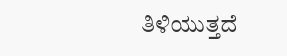ತಿಳಿಯುತ್ತದೆ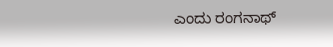ಎಂದು ರಂಗನಾಥ್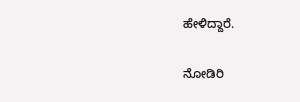ಹೇಳಿದ್ದಾರೆ.

ನೋಡಿರಿ